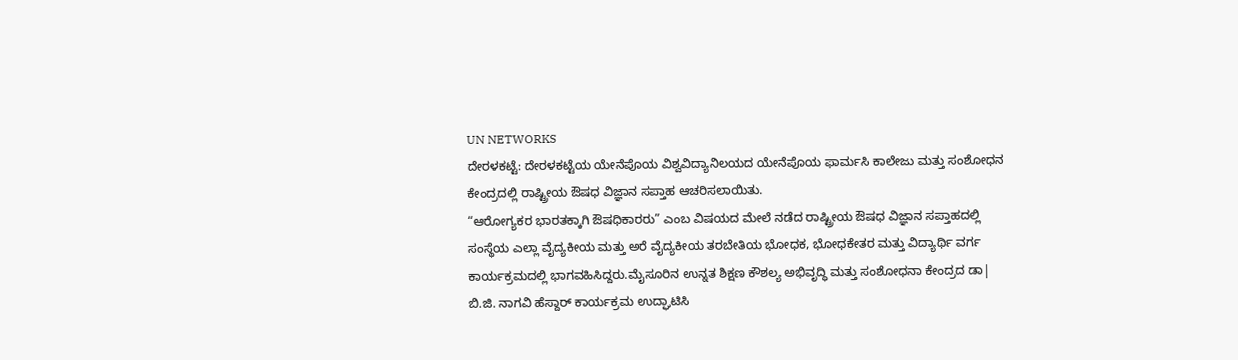UN NETWORKS
ದೇರಳಕಟ್ಟೆ: ದೇರಳಕಟ್ಟೆಯ ಯೇನೆಪೊಯ ವಿಶ್ವವಿದ್ಯಾನಿಲಯದ ಯೇನೆಪೊಯ ಫಾರ್ಮಸಿ ಕಾಲೇಜು ಮತ್ತು ಸಂಶೋಧನ ಕೇಂದ್ರದಲ್ಲಿ ರಾಷ್ಟ್ರೀಯ ಔಷಧ ವಿಜ್ಞಾನ ಸಪ್ತಾಹ ಆಚರಿಸಲಾಯಿತು.
“ಆರೋಗ್ಯಕರ ಭಾರತಕ್ಕಾಗಿ ಔಷಧಿಕಾರರು” ಎಂಬ ವಿಷಯದ ಮೇಲೆ ನಡೆದ ರಾಷ್ಟ್ರೀಯ ಔಷಧ ವಿಜ್ಞಾನ ಸಪ್ತಾಹದಲ್ಲಿ ಸಂಸ್ಥೆಯ ಎಲ್ಲಾ ವೈದ್ಯಕೀಯ ಮತ್ತು ಅರೆ ವೈದ್ಯಕೀಯ ತರಬೇತಿಯ ಭೋಧಕ, ಭೋಧಕೇತರ ಮತ್ತು ವಿದ್ಯಾರ್ಥಿ ವರ್ಗ ಕಾರ್ಯಕ್ರಮದಲ್ಲಿ ಭಾಗವಹಿಸಿದ್ದರು.ಮೈಸೂರಿನ ಉನ್ನತ ಶಿಕ್ಷಣ ಕೌಶಲ್ಯ ಅಭಿವೃದ್ಧಿ ಮತ್ತು ಸಂಶೋಧನಾ ಕೇಂದ್ರದ ಡಾ| ಬಿ.ಜಿ. ನಾಗವಿ ಹೆಸ್ದಾರ್ ಕಾರ್ಯಕ್ರಮ ಉದ್ಘಾಟಿಸಿ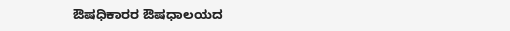ಔಷಧಿಕಾರರ ಔಷಧಾಲಯದ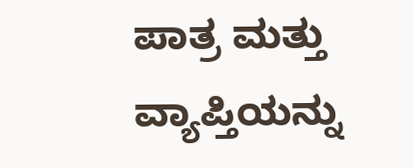ಪಾತ್ರ ಮತ್ತು ವ್ಯಾಪ್ತಿಯನ್ನು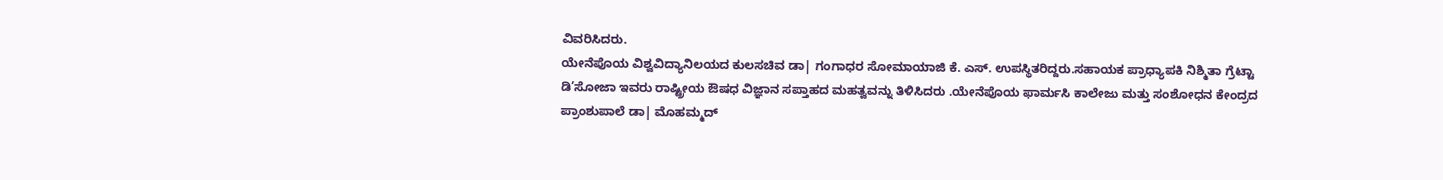ವಿವರಿಸಿದರು.
ಯೇನೆಪೊಯ ವಿಶ್ವವಿದ್ಯಾನಿಲಯದ ಕುಲಸಚಿವ ಡಾ| ಗಂಗಾಧರ ಸೋಮಾಯಾಜಿ ಕೆ. ಎಸ್. ಉಪಸ್ಥಿತರಿದ್ದರು.ಸಹಾಯಕ ಪ್ರಾಧ್ಯಾಪಕಿ ನಿಶ್ಮಿತಾ ಗ್ರೆಟ್ಟಾ ಡಿ’ಸೋಜಾ ಇವರು ರಾಷ್ಟ್ರೀಯ ಔಷಧ ವಿಜ್ಞಾನ ಸಪ್ತಾಹದ ಮಹತ್ವವನ್ನು ತಿಳಿಸಿದರು .ಯೇನೆಪೊಯ ಫಾರ್ಮಸಿ ಕಾಲೇಜು ಮತ್ತು ಸಂಶೋಧನ ಕೇಂದ್ರದ ಪ್ರಾಂಶುಪಾಲೆ ಡಾ| ಮೊಹಮ್ಮದ್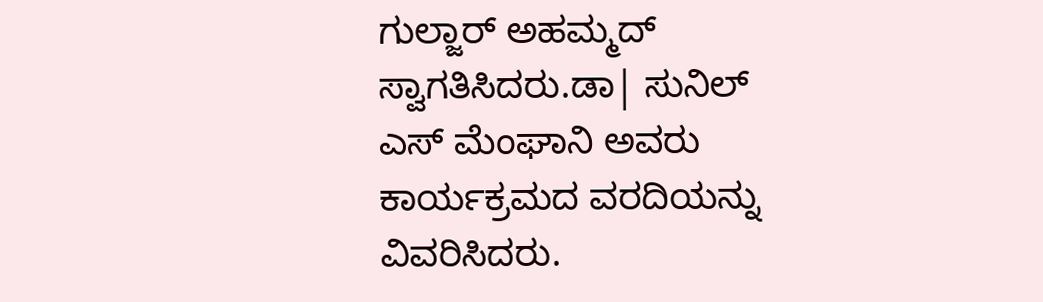ಗುಲ್ಜಾರ್ ಅಹಮ್ಮದ್ ಸ್ವಾಗತಿಸಿದರು.ಡಾ| ಸುನಿಲ್ ಎಸ್ ಮೆಂಘಾನಿ ಅವರು ಕಾರ್ಯಕ್ರಮದ ವರದಿಯನ್ನು ವಿವರಿಸಿದರು.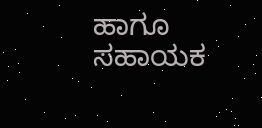ಹಾಗೂ ಸಹಾಯಕ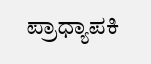ಪ್ರಾಧ್ಯಾಪಕಿ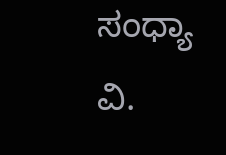ಸಂಧ್ಯಾ ವಿ.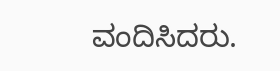ವಂದಿಸಿದರು.